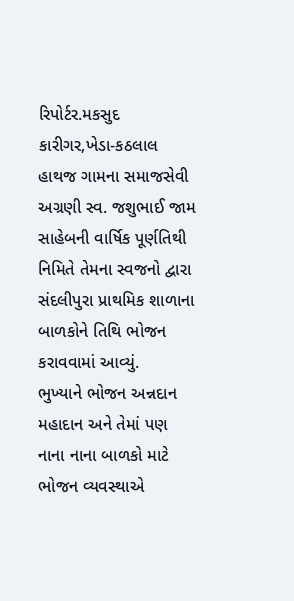રિપોર્ટર.મકસુદ કારીગર,ખેડા-કઠલાલ
હાથજ ગામના સમાજસેવી અગ્રણી સ્વ. જશુભાઈ જામ સાહેબની વાર્ષિક પૂર્ણતિથી નિમિતે તેમના સ્વજનો દ્વારા સંદલીપુરા પ્રાથમિક શાળાના બાળકોને તિથિ ભોજન કરાવવામાં આવ્યું.
ભુખ્યાને ભોજન અન્નદાન મહાદાન અને તેમાં પણ નાના નાના બાળકો માટે ભોજન વ્યવસ્થાએ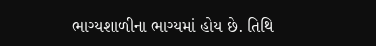ભાગ્યશાળીના ભાગ્યમાં હોય છે. તિથિ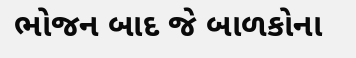ભોજન બાદ જે બાળકોના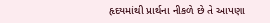હૃદયમાંથી પ્રાર્થના નીકળે છે તે આપણા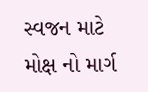સ્વજન માટે મોક્ષ નો માર્ગ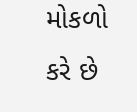મોકળો કરે છે